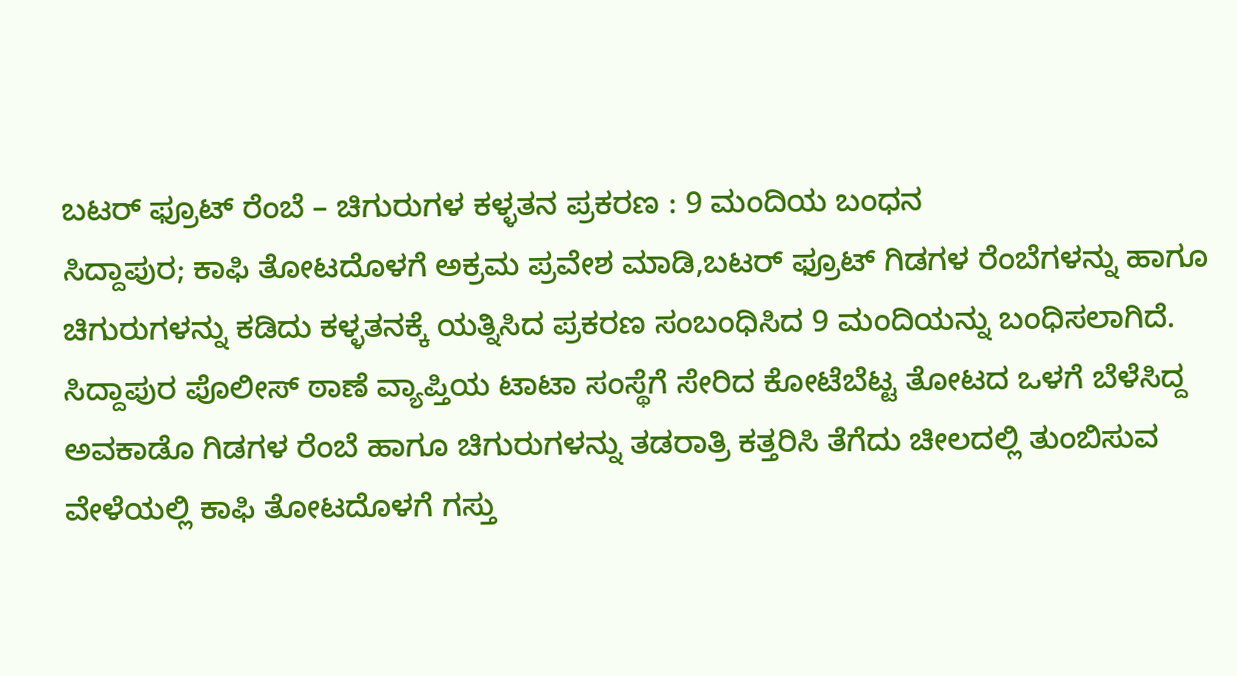ಬಟರ್ ಫ್ರೂಟ್ ರೆಂಬೆ – ಚಿಗುರುಗಳ ಕಳ್ಳತನ ಪ್ರಕರಣ : 9 ಮಂದಿಯ ಬಂಧನ
ಸಿದ್ದಾಪುರ; ಕಾಫಿ ತೋಟದೊಳಗೆ ಅಕ್ರಮ ಪ್ರವೇಶ ಮಾಡಿ,ಬಟರ್ ಫ್ರೂಟ್ ಗಿಡಗಳ ರೆಂಬೆಗಳನ್ನು ಹಾಗೂ ಚಿಗುರುಗಳನ್ನು ಕಡಿದು ಕಳ್ಳತನಕ್ಕೆ ಯತ್ನಿಸಿದ ಪ್ರಕರಣ ಸಂಬಂಧಿಸಿದ 9 ಮಂದಿಯನ್ನು ಬಂಧಿಸಲಾಗಿದೆ.
ಸಿದ್ದಾಪುರ ಪೊಲೀಸ್ ಠಾಣೆ ವ್ಯಾಪ್ತಿಯ ಟಾಟಾ ಸಂಸ್ಥೆಗೆ ಸೇರಿದ ಕೋಟೆಬೆಟ್ಟ ತೋಟದ ಒಳಗೆ ಬೆಳೆಸಿದ್ದ ಅವಕಾಡೊ ಗಿಡಗಳ ರೆಂಬೆ ಹಾಗೂ ಚಿಗುರುಗಳನ್ನು ತಡರಾತ್ರಿ ಕತ್ತರಿಸಿ ತೆಗೆದು ಚೀಲದಲ್ಲಿ ತುಂಬಿಸುವ ವೇಳೆಯಲ್ಲಿ ಕಾಫಿ ತೋಟದೊಳಗೆ ಗಸ್ತು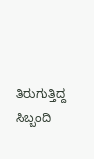ತಿರುಗುತ್ತಿದ್ದ ಸಿಬ್ಬಂದಿ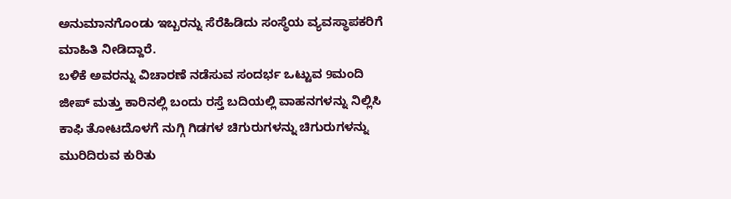ಅನುಮಾನಗೊಂಡು ಇಬ್ಬರನ್ನು ಸೆರೆಹಿಡಿದು ಸಂಸ್ಥೆಯ ವ್ಯವಸ್ಥಾಪಕರಿಗೆ ಮಾಹಿತಿ ನೀಡಿದ್ದಾರೆ.
ಬಳಿಕೆ ಅವರನ್ನು ವಿಚಾರಣೆ ನಡೆಸುವ ಸಂದರ್ಭ ಒಟ್ಟುವ 9ಮಂದಿ ಜೀಪ್ ಮತ್ತು ಕಾರಿನಲ್ಲಿ ಬಂದು ರಸ್ತೆ ಬದಿಯಲ್ಲಿ ವಾಹನಗಳನ್ನು ನಿಲ್ಲಿಸಿ ಕಾಫಿ ತೋಟದೊಳಗೆ ನುಗ್ಗಿ ಗಿಡಗಳ ಚಿಗುರುಗಳನ್ನು ಚಿಗುರುಗಳನ್ನು ಮುರಿದಿರುವ ಕುರಿತು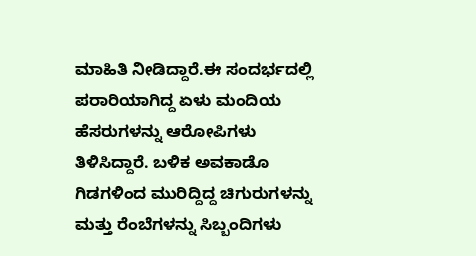ಮಾಹಿತಿ ನೀಡಿದ್ದಾರೆ.ಈ ಸಂದರ್ಭದಲ್ಲಿ ಪರಾರಿಯಾಗಿದ್ದ ಏಳು ಮಂದಿಯ ಹೆಸರುಗಳನ್ನು ಆರೋಪಿಗಳು ತಿಳಿಸಿದ್ದಾರೆ. ಬಳಿಕ ಅವಕಾಡೊ ಗಿಡಗಳಿಂದ ಮುರಿದ್ದಿದ್ದ ಚಿಗುರುಗಳನ್ನು ಮತ್ತು ರೆಂಬೆಗಳನ್ನು ಸಿಬ್ಬಂದಿಗಳು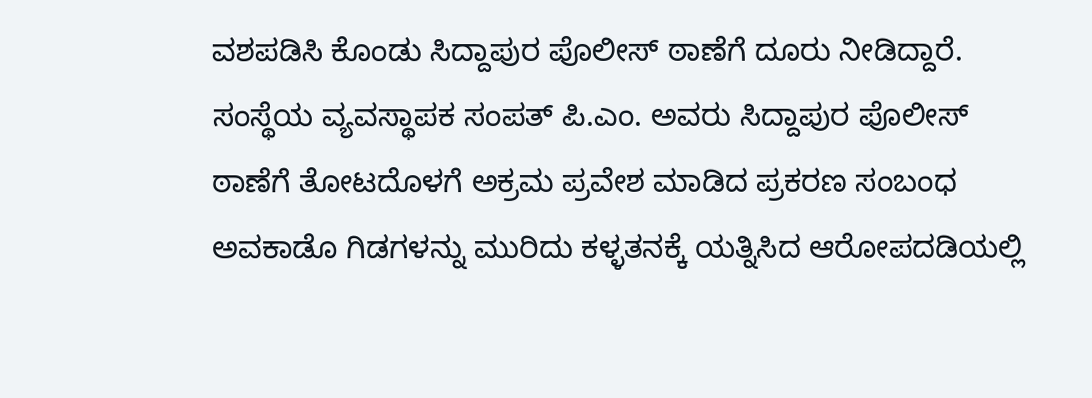ವಶಪಡಿಸಿ ಕೊಂಡು ಸಿದ್ದಾಪುರ ಪೊಲೀಸ್ ಠಾಣೆಗೆ ದೂರು ನೀಡಿದ್ದಾರೆ.
ಸಂಸ್ಥೆಯ ವ್ಯವಸ್ಥಾಪಕ ಸಂಪತ್ ಪಿ.ಎಂ. ಅವರು ಸಿದ್ದಾಪುರ ಪೊಲೀಸ್ ಠಾಣೆಗೆ ತೋಟದೊಳಗೆ ಅಕ್ರಮ ಪ್ರವೇಶ ಮಾಡಿದ ಪ್ರಕರಣ ಸಂಬಂಧ ಅವಕಾಡೊ ಗಿಡಗಳನ್ನು ಮುರಿದು ಕಳ್ಳತನಕ್ಕೆ ಯತ್ನಿಸಿದ ಆರೋಪದಡಿಯಲ್ಲಿ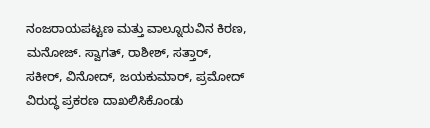ನಂಜರಾಯಪಟ್ಟಣ ಮತ್ತು ವಾಲ್ನೂರುವಿನ ಕಿರಣ, ಮನೋಜ್. ಸ್ವಾಗತ್, ರಾಶೀಶ್, ಸತ್ತಾರ್, ಸಕೀರ್, ವಿನೋದ್, ಜಯಕುಮಾರ್, ಪ್ರಮೋದ್ ವಿರುದ್ಧ ಪ್ರಕರಣ ದಾಖಲಿಸಿಕೊಂಡು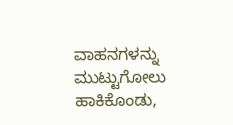ವಾಹನಗಳನ್ನು ಮುಟ್ಟುಗೋಲು ಹಾಕಿಕೊಂಡು,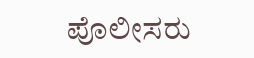ಪೊಲೀಸರು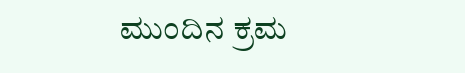ಮುಂದಿನ ಕ್ರಮ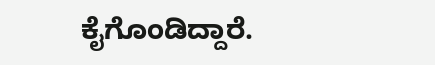ಕೈಗೊಂಡಿದ್ದಾರೆ.